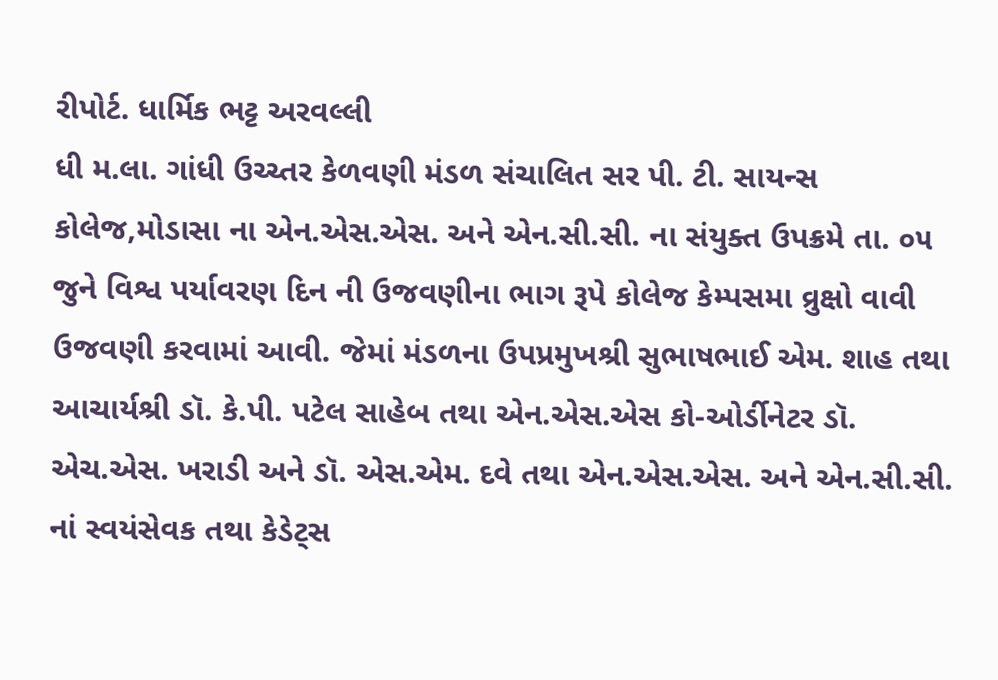રીપોર્ટ. ધાર્મિક ભટ્ટ અરવલ્લી
ધી મ.લા. ગાંધી ઉચ્ચ્તર કેળવણી મંડળ સંચાલિત સર પી. ટી. સાયન્સ કોલેજ,મોડાસા ના એન.એસ.એસ. અને એન.સી.સી. ના સંયુક્ત ઉપક્રમે તા. ૦૫ જુને વિશ્વ પર્યાવરણ દિન ની ઉજવણીના ભાગ રૂપે કોલેજ કેમ્પસમા વ્રુક્ષો વાવી ઉજવણી કરવામાં આવી. જેમાં મંડળના ઉપપ્રમુખશ્રી સુભાષભાઈ એમ. શાહ તથા આચાર્યશ્રી ડૉ. કે.પી. પટેલ સાહેબ તથા એન.એસ.એસ કો-ઓર્ડીનેટર ડૉ. એચ.એસ. ખરાડી અને ડૉ. એસ.એમ. દવે તથા એન.એસ.એસ. અને એન.સી.સી. નાં સ્વયંસેવક તથા કેડેટ્સ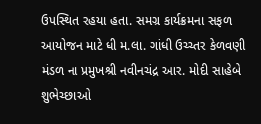ઉપસ્થિત રહયા હતા. સમગ્ર કાર્યક્રમના સફળ આયોજન માટે ધી મ.લા. ગાંધી ઉચ્ચ્તર કેળવણી મંડળ ના પ્રમુખશ્રી નવીનચંદ્ર આર. મોદી સાહેબે શુભેચ્છાઓ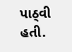પાઠ્વી હતી.